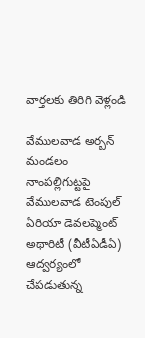వార్తలకు తిరిగి వెళ్లండి

వేములవాడ అర్బన్ మండలం నాంపల్లిగుట్టపై వేములవాడ టెంపుల్ ఏరియా డెవలప్మెంట్ అథారిటీ (వీటీఏడీఏ) ఆద్వర్యంలో చేపడుతున్న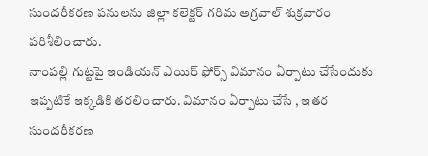సుందరీకరణ పనులను జిల్లా కలెక్టర్ గరిమ అగ్రవాల్ శుక్రవారం పరిశీలించారు.
నాంపల్లి గుట్టపై ఇండియన్ ఎయిర్ ఫోర్స్ విమానం ఏర్పాటు చేసేందుకు ఇప్పటికే ఇక్కడికి తరలించారు. విమానం ఏర్పాటు చేసే , ఇతర సుందరీకరణ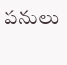పనులు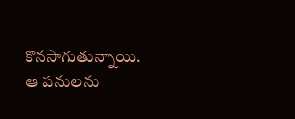కొనసాగుతున్నాయి. ఆ పనులను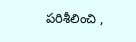పరిశీలించి ,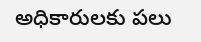అధికారులకు పలు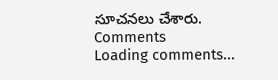సూచనలు చేశారు.
Comments
Loading comments...